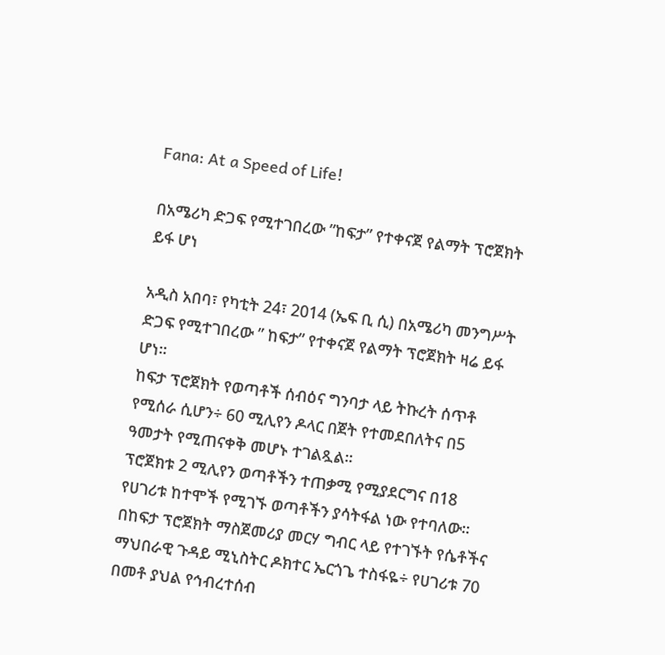Fana: At a Speed of Life!

በአሜሪካ ድጋፍ የሚተገበረው ”ከፍታ” የተቀናጀ የልማት ፕሮጀክት ይፋ ሆነ

አዲስ አበባ፣ የካቲት 24፣ 2014 (ኤፍ ቢ ሲ) በአሜሪካ መንግሥት ድጋፍ የሚተገበረው ” ከፍታ” የተቀናጀ የልማት ፕሮጀክት ዛሬ ይፋ ሆነ፡፡
ከፍታ ፕሮጀክት የወጣቶች ሰብዕና ግንባታ ላይ ትኩረት ሰጥቶ የሚሰራ ሲሆን÷ 60 ሚሊየን ዶላር በጀት የተመደበለትና በ5 ዓመታት የሚጠናቀቅ መሆኑ ተገልጿል፡፡
ፕሮጀክቱ 2 ሚሊየን ወጣቶችን ተጠቃሚ የሚያደርግና በ18 የሀገሪቱ ከተሞች የሚገኙ ወጣቶችን ያሳትፋል ነው የተባለው፡፡
በከፍታ ፕሮጀክት ማስጀመሪያ መርሃ ግብር ላይ የተገኙት የሴቶችና ማህበራዊ ጉዳይ ሚኒስትር ዶክተር ኤርጎጌ ተስፋዬ÷ የሀገሪቱ 70 በመቶ ያህል የኅብረተሰብ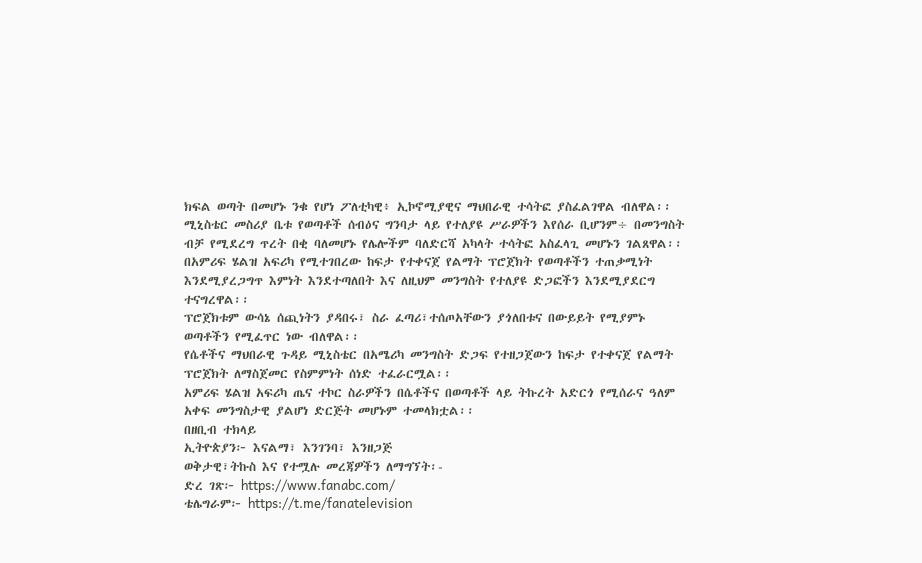ክፍል ወጣት በመሆኑ ንቁ የሆነ ፖለቲካዊ፥ ኢኮኖሚያዊና ማህበራዊ ተሳትፎ ያስፈልገዋል ብለዋል፡፡
ሚኒስቴር መስሪያ ቤቱ የወጣቶች ሰብዕና ግንባታ ላይ የተለያዩ ሥራዎችን እየሰራ ቢሆንም÷ በመንግስት ብቻ የሚደረግ ጥረት በቂ ባለመሆኑ የሌሎችም ባለድርሻ አካላት ተሳትፎ አስፈላጊ መሆኑን ገልጸዋል፡፡
በአምሪፍ ሄልዝ አፍሪካ የሚተገበረው ከፍታ የተቀናጀ የልማት ፕሮጀክት የወጣቶችን ተጠቃሚነት እንደሚያረጋግጥ እምነት እንደተጣለበት እና ለዚህም መንግስት የተለያዩ ድጋፎችን እንደሚያደርግ ተናግረዋል፡፡
ፕሮጀክቱም ውሳኔ ሰጪነትን ያዳበሩ፣ ስራ ፈጣሪ፣ተሰጦአቸውን ያጎለበቱና በውይይት የሚያምኑ ወጣቶችን የሚፈጥር ነው ብለዋል፡፡
የሴቶችና ማህበራዊ ጉዳይ ሚኒስቴር በአሜሪካ መንግስት ድጋፍ የተዘጋጀውን ከፍታ የተቀናጀ የልማት ፕሮጀክት ለማስጀመር የስምምነት ሰነድ ተፈራርሟል፡፡
አምሪፍ ሄልዝ አፍሪካ ጤና ተኮር ስራዎችን በሴቶችና በወጣቶች ላይ ትኩረት አድርጎ የሚሰራና ዓለም አቀፍ መንግስታዊ ያልሆነ ድርጅት መሆኑም ተመላክቷል፡፡
በዘቢብ ተክላይ
ኢትዮጵያን፦ እናልማ፣ እንገንባ፣ እንዘጋጅ
ወቅታዊ፣ትኩስ እና የተሟሉ መረጃዎችን ለማግኘት፡-
ድረ ገጽ፦ https://www.fanabc.com/
ቴሌግራም፦ https://t.me/fanatelevision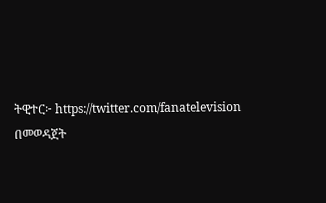ትዊተር፦ https://twitter.com/fanatelevision በመወዳጀት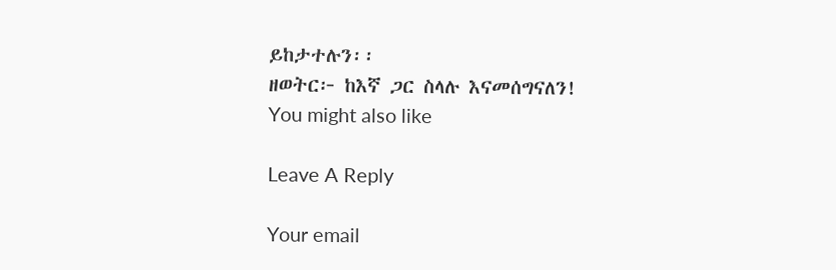ይከታተሉን፡፡
ዘወትር፦ ከእኛ ጋር ስላሉ እናመሰግናለን!
You might also like

Leave A Reply

Your email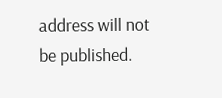address will not be published.